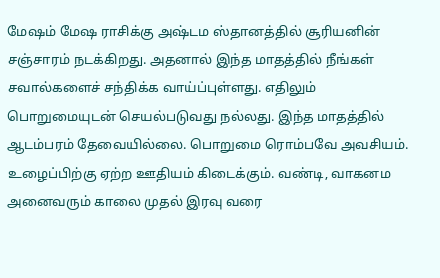மேஷம் மேஷ ராசிக்கு அஷ்டம ஸ்தானத்தில் சூரியனின் சஞ்சாரம் நடக்கிறது. அதனால் இந்த மாதத்தில் நீங்கள் சவால்களைச் சந்திக்க வாய்ப்புள்ளது. எதிலும் பொறுமையுடன் செயல்படுவது நல்லது. இந்த மாதத்தில் ஆடம்பரம் தேவையில்லை. பொறுமை ரொம்பவே அவசியம். உழைப்பிற்கு ஏற்ற ஊதியம் கிடைக்கும். வண்டி, வாகனம
அனைவரும் காலை முதல் இரவு வரை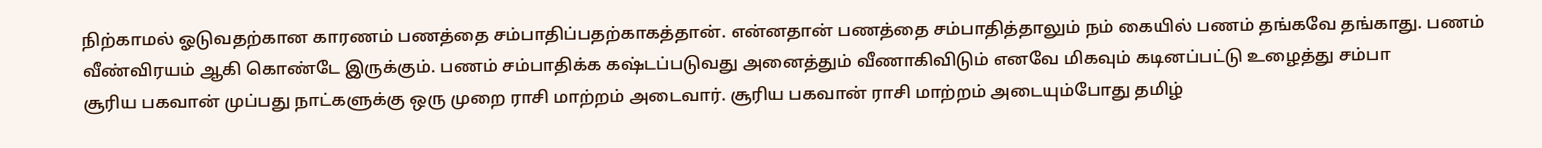நிற்காமல் ஓடுவதற்கான காரணம் பணத்தை சம்பாதிப்பதற்காகத்தான். என்னதான் பணத்தை சம்பாதித்தாலும் நம் கையில் பணம் தங்கவே தங்காது. பணம் வீண்விரயம் ஆகி கொண்டே இருக்கும். பணம் சம்பாதிக்க கஷ்டப்படுவது அனைத்தும் வீணாகிவிடும் எனவே மிகவும் கடினப்பட்டு உழைத்து சம்பா
சூரிய பகவான் முப்பது நாட்களுக்கு ஒரு முறை ராசி மாற்றம் அடைவார். சூரிய பகவான் ராசி மாற்றம் அடையும்போது தமிழ்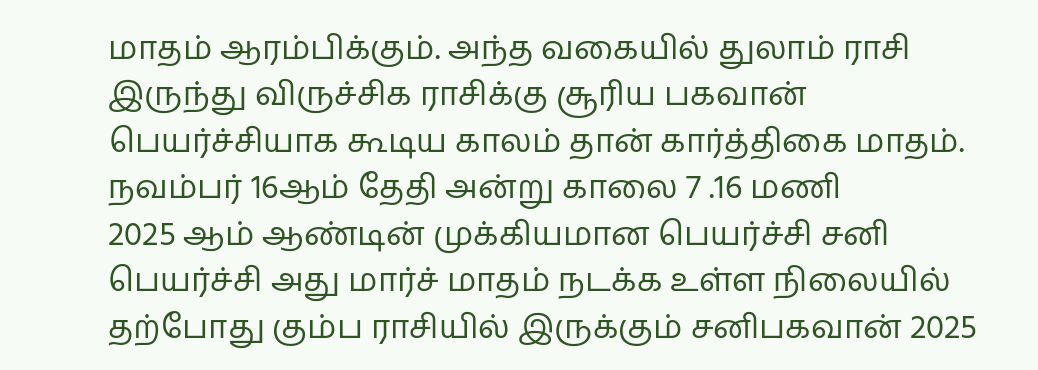மாதம் ஆரம்பிக்கும். அந்த வகையில் துலாம் ராசி இருந்து விருச்சிக ராசிக்கு சூரிய பகவான் பெயர்ச்சியாக கூடிய காலம் தான் கார்த்திகை மாதம். நவம்பர் 16ஆம் தேதி அன்று காலை 7 .16 மணி
2025 ஆம் ஆண்டின் முக்கியமான பெயர்ச்சி சனி பெயர்ச்சி அது மார்ச் மாதம் நடக்க உள்ள நிலையில் தற்போது கும்ப ராசியில் இருக்கும் சனிபகவான் 2025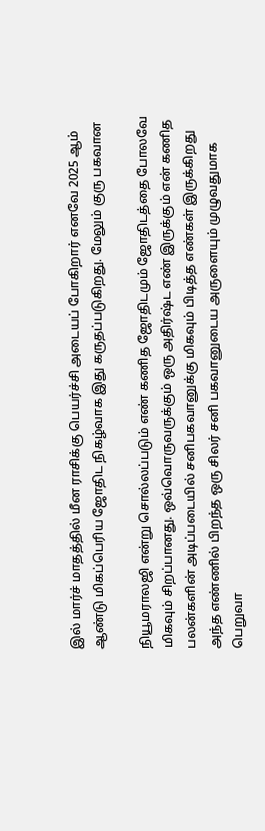இல் மார்ச் மாதத்தில் மீன ராசிக்கு பெயர்ச்சி அடையப் போகிறார் எனவே 2025 ஆம் ஆண்டு மிகப்பெரிய ஜோதிட நிகழ்வாக இது கருதப்படுகிறது. மேலும் குரு பகவான

நியூமராலஜி என்று சொல்லப்படும் எண் கணித ஜோதிடமும் ஜோதிடத்தை போலவே மிகவும் சிறப்பானது. ஒவ்வொருவருக்கும் ஒரு அதிர்ஷ்ட எண் இருக்கும் என் கணித பலன்களின் அடிப்படையில் சனிபகவானுக்கு மிகவும் பிடித்த எண்கள் இருக்கிறது அந்த எண்ணில் பிறந்த ஒரு சிலர் சனி பகவானுடைய அருளையும் முழுவதுமாக பெறுவா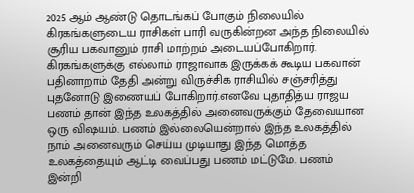2025 ஆம் ஆண்டு தொடங்கப் போகும் நிலையில் கிரகங்களுடைய ராசிகள் பாரி வருகின்றன அந்த நிலையில் சூரிய பகவானும் ராசி மாற்றம் அடையப்போகிறார். கிரகங்களுக்கு எல்லாம் ராஜாவாக இருக்கக் கூடிய பகவான் பதினாறாம் தேதி அன்று விருச்சிக ராசியில் சஞ்சரித்து புதனோடு இணையப் போகிறார்.எனவே புதாதித்ய ராஜய
பணம் தான் இந்த உலகத்தில் அனைவருக்கும் தேவையான ஒரு விஷயம். பணம் இல்லையென்றால் இந்த உலகத்தில் நாம் அனைவரும் செய்ய முடியாது இந்த மொத்த உலகத்தையும் ஆட்டி வைப்பது பணம் மட்டுமே. பணம் இன்றி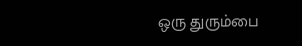ஒரு துரும்பை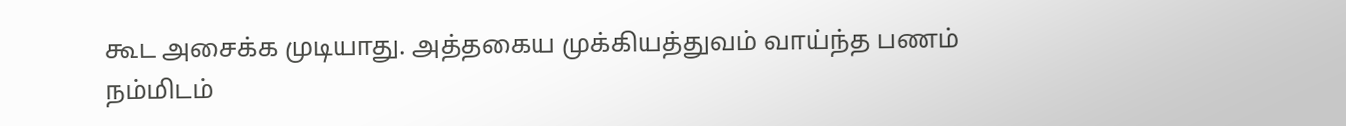கூட அசைக்க முடியாது. அத்தகைய முக்கியத்துவம் வாய்ந்த பணம் நம்மிடம்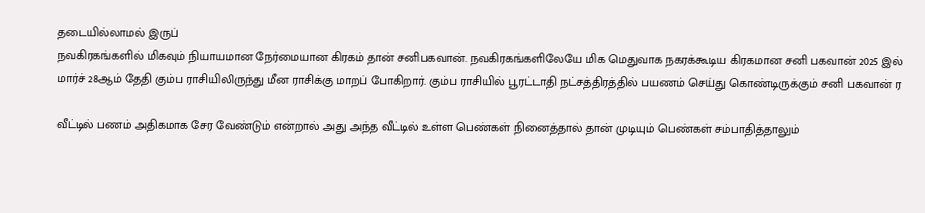தடையில்லாமல் இருப்
நவகிரகங்களில் மிகவும் நியாயமான நேர்மையான கிரகம் தான் சனிபகவான். நவகிரகங்களிலேயே மிக மெதுவாக நகரக்கூடிய கிரகமான சனி பகவான் 2025 இல் மார்ச் 28ஆம் தேதி கும்ப ராசியிலிருந்து மீன ராசிக்கு மாறப் போகிறார். கும்ப ராசியில் பூரட்டாதி நட்சத்திரத்தில் பயணம் செய்து கொண்டிருக்கும் சனி பகவான் ர

வீட்டில் பணம் அதிகமாக சேர வேண்டும் என்றால் அது அந்த வீட்டில் உள்ள பெண்கள் நினைத்தால் தான் முடியும் பெண்கள் சம்பாதித்தாலும்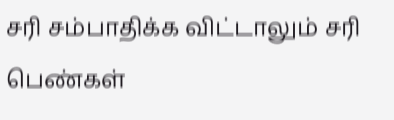சரி சம்பாதிக்க விட்டாலும் சரி பெண்கள்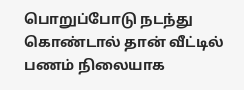பொறுப்போடு நடந்து கொண்டால் தான் வீட்டில் பணம் நிலையாக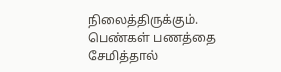நிலைத்திருக்கும். பெண்கள் பணத்தை சேமித்தால்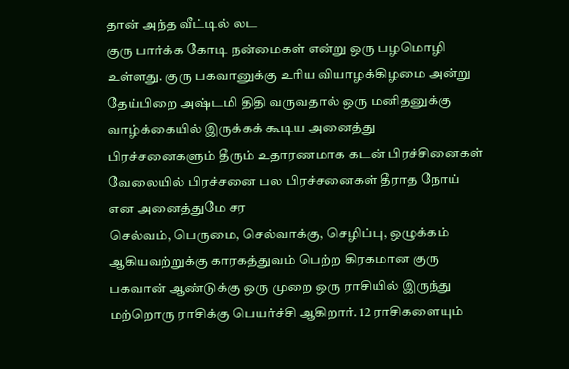தான் அந்த வீட்டில் லட
குரு பார்க்க கோடி நன்மைகள் என்று ஒரு பழமொழி உள்ளது. குரு பகவானுக்கு உரிய வியாழக்கிழமை அன்று தேய்பிறை அஷ்டமி திதி வருவதால் ஒரு மனிதனுக்கு வாழ்க்கையில் இருக்கக் கூடிய அனைத்து பிரச்சனைகளும் தீரும் உதாரணமாக கடன் பிரச்சினைகள் வேலையில் பிரச்சனை பல பிரச்சனைகள் தீராத நோய் என அனைத்துமே சர
செல்வம், பெருமை, செல்வாக்கு, செழிப்பு, ஒழுக்கம் ஆகியவற்றுக்கு காரகத்துவம் பெற்ற கிரகமான குரு பகவான் ஆண்டுக்கு ஒரு முறை ஒரு ராசியில் இருந்து மற்றொரு ராசிக்கு பெயர்ச்சி ஆகிறார். 12 ராசிகளையும்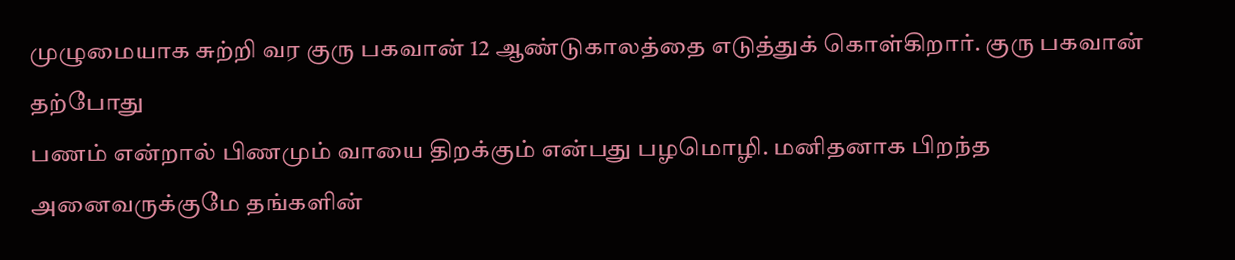முழுமையாக சுற்றி வர குரு பகவான் 12 ஆண்டுகாலத்தை எடுத்துக் கொள்கிறார். குரு பகவான் தற்போது
பணம் என்றால் பிணமும் வாயை திறக்கும் என்பது பழமொழி. மனிதனாக பிறந்த அனைவருக்குமே தங்களின்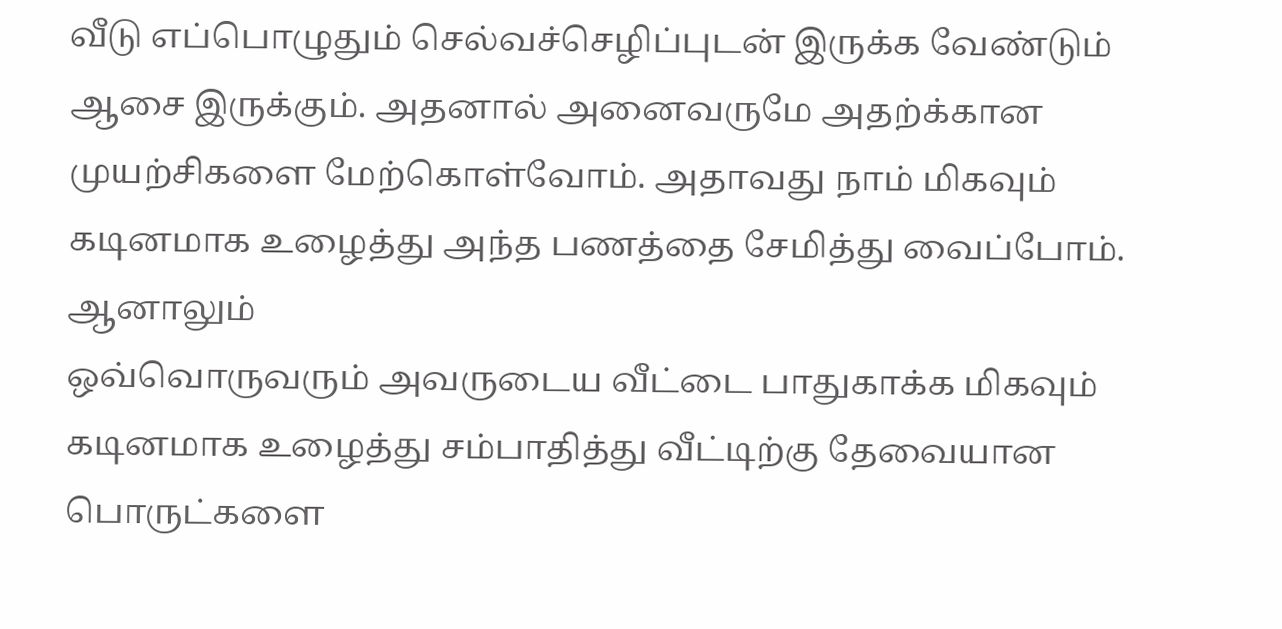வீடு எப்பொழுதும் செல்வச்செழிப்புடன் இருக்க வேண்டும் ஆசை இருக்கும். அதனால் அனைவருமே அதற்க்கான முயற்சிகளை மேற்கொள்வோம். அதாவது நாம் மிகவும் கடினமாக உழைத்து அந்த பணத்தை சேமித்து வைப்போம். ஆனாலும்
ஒவ்வொருவரும் அவருடைய வீட்டை பாதுகாக்க மிகவும் கடினமாக உழைத்து சம்பாதித்து வீட்டிற்கு தேவையான பொருட்களை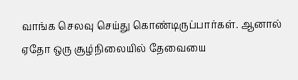வாங்க செலவு செய்து கொண்டிருப்பார்கள். ஆனால் ஏதோ ஒரு சூழ்நிலையில் தேவையை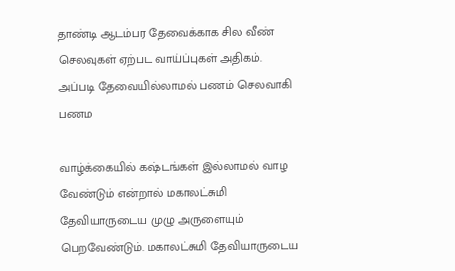தாண்டி ஆடம்பர தேவைக்காக சில வீண் செலவுகள் ஏற்பட வாய்ப்புகள் அதிகம். அப்படி தேவையில்லாமல் பணம் செலவாகி பணம

வாழ்க்கையில் கஷ்டங்கள் இல்லாமல் வாழ வேண்டும் என்றால் மகாலட்சுமி தேவியாருடைய முழு அருளையும் பெறவேண்டும். மகாலட்சுமி தேவியாருடைய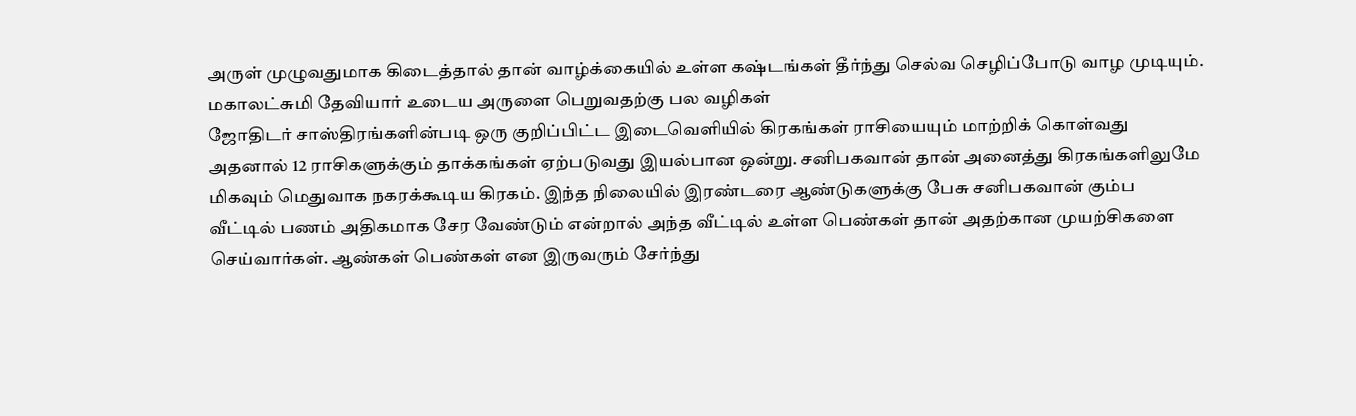அருள் முழுவதுமாக கிடைத்தால் தான் வாழ்க்கையில் உள்ள கஷ்டங்கள் தீர்ந்து செல்வ செழிப்போடு வாழ முடியும். மகாலட்சுமி தேவியார் உடைய அருளை பெறுவதற்கு பல வழிகள்
ஜோதிடர் சாஸ்திரங்களின்படி ஒரு குறிப்பிட்ட இடைவெளியில் கிரகங்கள் ராசியையும் மாற்றிக் கொள்வது அதனால் 12 ராசிகளுக்கும் தாக்கங்கள் ஏற்படுவது இயல்பான ஒன்று. சனிபகவான் தான் அனைத்து கிரகங்களிலுமே மிகவும் மெதுவாக நகரக்கூடிய கிரகம். இந்த நிலையில் இரண்டரை ஆண்டுகளுக்கு பேசு சனிபகவான் கும்ப
வீட்டில் பணம் அதிகமாக சேர வேண்டும் என்றால் அந்த வீட்டில் உள்ள பெண்கள் தான் அதற்கான முயற்சிகளை செய்வார்கள். ஆண்கள் பெண்கள் என இருவரும் சேர்ந்து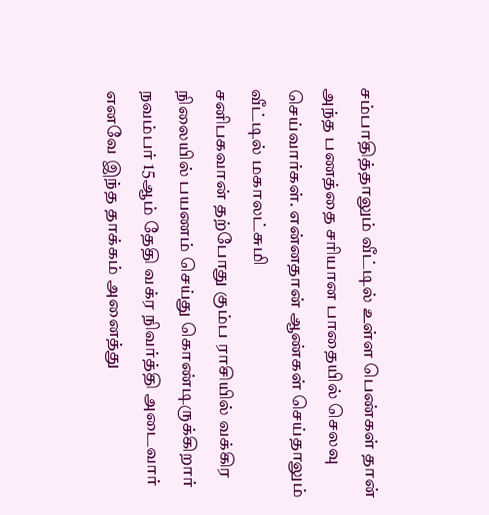சம்பாதித்தாலும் வீட்டில் உள்ள பெண்கள் தான் அந்த பணத்தை சரியான பாதையில் செலவு செய்வார்கள். என்னதான் ஆண்கள் செய்தாலும் வீட்டில் மகாலட்சுமி
சனிபகவான் தற்போது கும்ப ராசியில் வக்கிர நிலையில் பயணம் செய்து கொண்டிருக்கிறார் நவம்பர் 15ஆம் தேதி வக்ர நிவர்த்தி அடைவார் எனவே இந்த தாக்கம் அனைத்து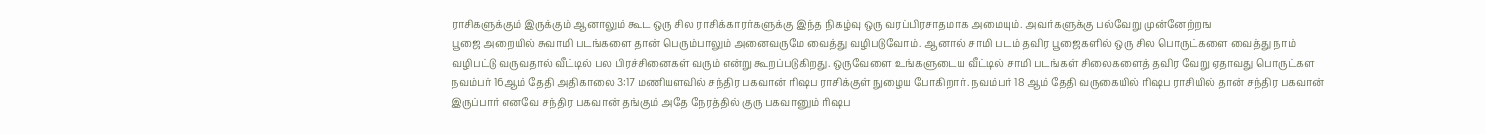ராசிகளுக்கும் இருக்கும் ஆனாலும் கூட ஒரு சில ராசிக்காரர்களுக்கு இந்த நிகழ்வு ஒரு வரப்பிரசாதமாக அமையும். அவர்களுக்கு பல்வேறு முன்னேற்றங
பூஜை அறையில் சுவாமி படங்களை தான் பெரும்பாலும் அனைவருமே வைத்து வழிபடுவோம். ஆனால் சாமி படம் தவிர பூஜைகளில் ஒரு சில பொருட்களை வைத்து நாம் வழிபட்டு வருவதால் வீட்டில் பல பிரச்சினைகள் வரும் என்று கூறப்படுகிறது. ஒருவேளை உங்களுடைய வீட்டில் சாமி படங்கள் சிலைகளைத் தவிர வேறு ஏதாவது பொருட்கள
நவம்பர் 16ஆம் தேதி அதிகாலை 3:17 மணியளவில் சந்திர பகவான் ரிஷப ராசிக்குள் நுழைய போகிறார். நவம்பர் 18 ஆம் தேதி வருகையில் ரிஷப ராசியில் தான் சந்திர பகவான் இருப்பார் எனவே சந்திர பகவான் தங்கும் அதே நேரத்தில் குரு பகவானும் ரிஷப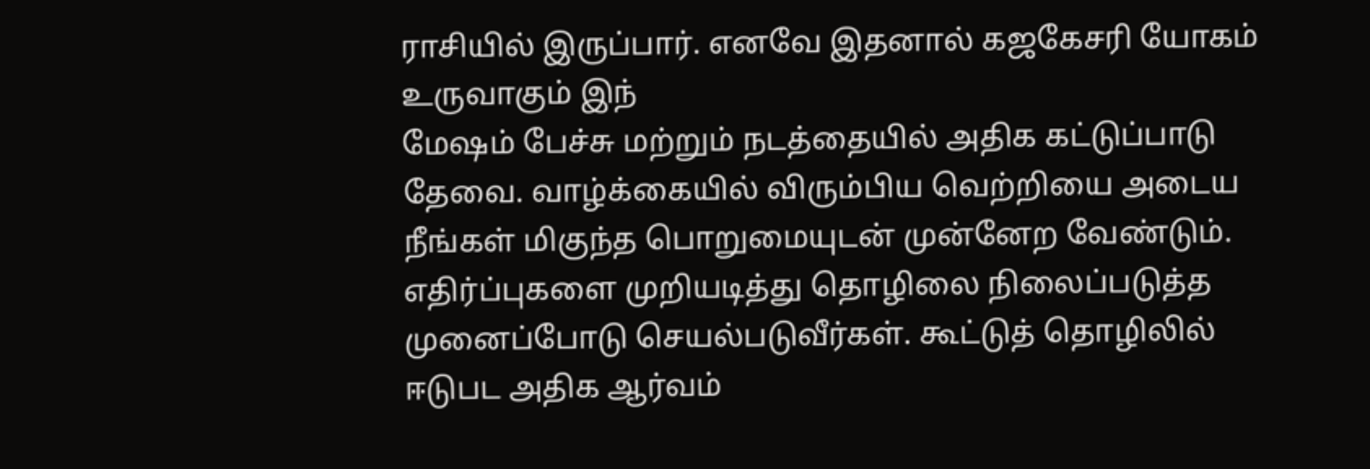ராசியில் இருப்பார். எனவே இதனால் கஜகேசரி யோகம் உருவாகும் இந்
மேஷம் பேச்சு மற்றும் நடத்தையில் அதிக கட்டுப்பாடு தேவை. வாழ்க்கையில் விரும்பிய வெற்றியை அடைய நீங்கள் மிகுந்த பொறுமையுடன் முன்னேற வேண்டும். எதிர்ப்புகளை முறியடித்து தொழிலை நிலைப்படுத்த முனைப்போடு செயல்படுவீர்கள். கூட்டுத் தொழிலில் ஈடுபட அதிக ஆர்வம்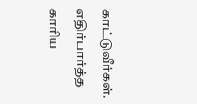காட்டுவீர்கள். எதிர்பார்த்த காரிய